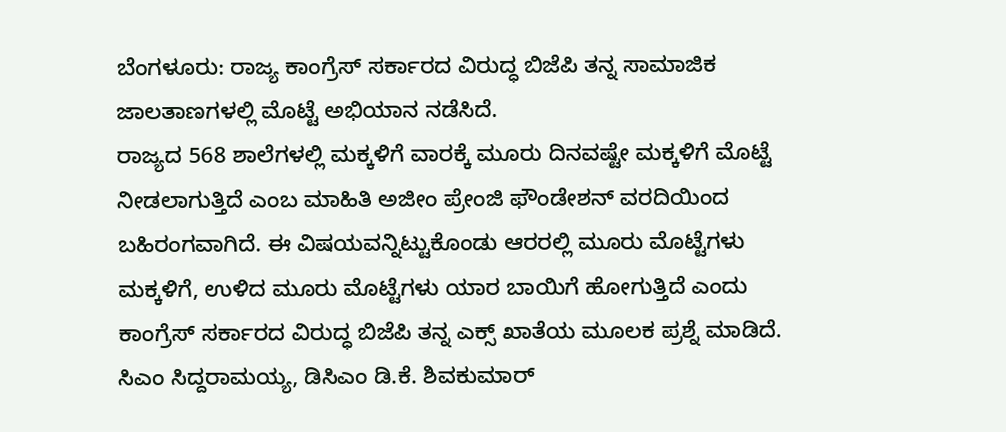ಬೆಂಗಳೂರು: ರಾಜ್ಯ ಕಾಂಗ್ರೆಸ್ ಸರ್ಕಾರದ ವಿರುದ್ಧ ಬಿಜೆಪಿ ತನ್ನ ಸಾಮಾಜಿಕ ಜಾಲತಾಣಗಳಲ್ಲಿ ಮೊಟ್ಟೆ ಅಭಿಯಾನ ನಡೆಸಿದೆ.
ರಾಜ್ಯದ 568 ಶಾಲೆಗಳಲ್ಲಿ ಮಕ್ಕಳಿಗೆ ವಾರಕ್ಕೆ ಮೂರು ದಿನವಷ್ಟೇ ಮಕ್ಕಳಿಗೆ ಮೊಟ್ಟೆ ನೀಡಲಾಗುತ್ತಿದೆ ಎಂಬ ಮಾಹಿತಿ ಅಜೀಂ ಪ್ರೇಂಜಿ ಫೌಂಡೇಶನ್ ವರದಿಯಿಂದ ಬಹಿರಂಗವಾಗಿದೆ. ಈ ವಿಷಯವನ್ನಿಟ್ಟುಕೊಂಡು ಆರರಲ್ಲಿ ಮೂರು ಮೊಟ್ಟೆಗಳು ಮಕ್ಕಳಿಗೆ, ಉಳಿದ ಮೂರು ಮೊಟ್ಟೆಗಳು ಯಾರ ಬಾಯಿಗೆ ಹೋಗುತ್ತಿದೆ ಎಂದು ಕಾಂಗ್ರೆಸ್ ಸರ್ಕಾರದ ವಿರುದ್ಧ ಬಿಜೆಪಿ ತನ್ನ ಎಕ್ಸ್ ಖಾತೆಯ ಮೂಲಕ ಪ್ರಶ್ನೆ ಮಾಡಿದೆ.
ಸಿಎಂ ಸಿದ್ದರಾಮಯ್ಯ, ಡಿಸಿಎಂ ಡಿ.ಕೆ. ಶಿವಕುಮಾರ್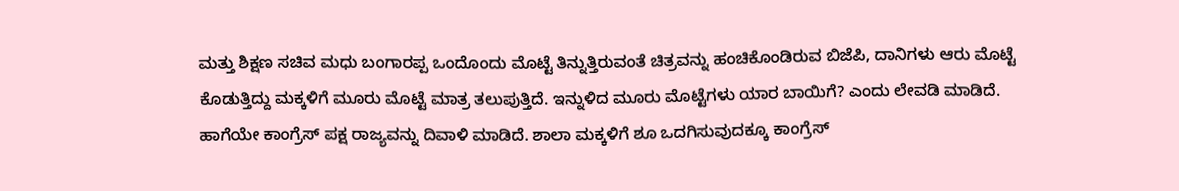ಮತ್ತು ಶಿಕ್ಷಣ ಸಚಿವ ಮಧು ಬಂಗಾರಪ್ಪ ಒಂದೊಂದು ಮೊಟ್ಟೆ ತಿನ್ನುತ್ತಿರುವಂತೆ ಚಿತ್ರವನ್ನು ಹಂಚಿಕೊಂಡಿರುವ ಬಿಜೆಪಿ, ದಾನಿಗಳು ಆರು ಮೊಟ್ಟೆ ಕೊಡುತ್ತಿದ್ದು ಮಕ್ಕಳಿಗೆ ಮೂರು ಮೊಟ್ಟೆ ಮಾತ್ರ ತಲುಪುತ್ತಿದೆ. ಇನ್ನುಳಿದ ಮೂರು ಮೊಟ್ಟೆಗಳು ಯಾರ ಬಾಯಿಗೆ? ಎಂದು ಲೇವಡಿ ಮಾಡಿದೆ.
ಹಾಗೆಯೇ ಕಾಂಗ್ರೆಸ್ ಪಕ್ಷ ರಾಜ್ಯವನ್ನು ದಿವಾಳಿ ಮಾಡಿದೆ. ಶಾಲಾ ಮಕ್ಕಳಿಗೆ ಶೂ ಒದಗಿಸುವುದಕ್ಕೂ ಕಾಂಗ್ರೆಸ್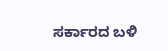ಸರ್ಕಾರದ ಬಳಿ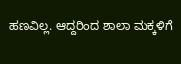ಹಣವಿಲ್ಲ. ಆದ್ದರಿಂದ ಶಾಲಾ ಮಕ್ಕಳಿಗೆ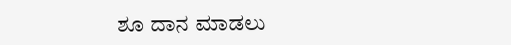ಶೂ ದಾನ ಮಾಡಲು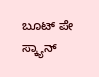ಬೂಟ್ ಪೇ ಸ್ಕ್ಯಾನ್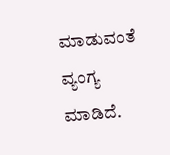ಮಾಡುವಂತೆ ವ್ಯಂಗ್ಯ ಮಾಡಿದೆ.